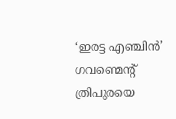‘ഇരട്ട എഞ്ചിൻ’ ഗവണ്മെന്റ് ത്രിപുരയെ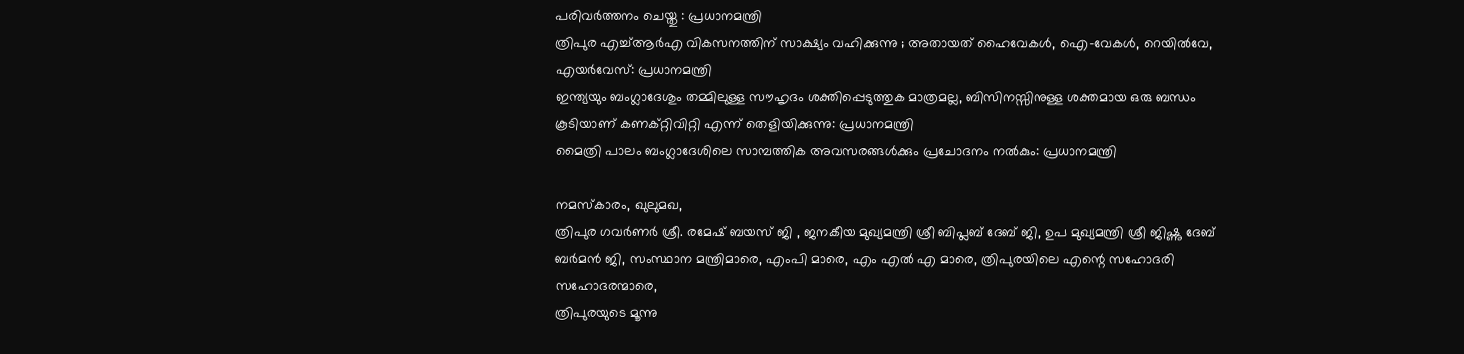പരിവര്‍ത്തനം ചെയ്തു : പ്രധാനമന്ത്രി
ത്രിപുര എച്ച്‌ആർ‌എ വികസനത്തിന് സാക്ഷ്യം വഹിക്കുന്നു ; അതായത് ഹൈവേകൾ, ഐ-വേകൾ, റെയിൽ‌വേ, എയർ‌വേസ്: പ്രധാനമന്ത്രി
ഇന്ത്യയും ബംഗ്ലാദേശും തമ്മിലുള്ള സൗഹൃദം ശക്തിപ്പെടുത്തുക മാത്രമല്ല, ബിസിനസ്സിനുള്ള ശക്തമായ ഒരു ബന്ധം കൂടിയാണ് കണക്റ്റിവിറ്റി എന്ന് തെളിയിക്കുന്നു: പ്രധാനമന്ത്രി
മൈത്രി പാലം ബംഗ്ലാദേശിലെ സാമ്പത്തിക അവസരങ്ങൾക്കും പ്രചോദനം നൽകും: പ്രധാനമന്ത്രി

നമസ്‌കാരം, ഖുലുമഖ,
ത്രിപുര ഗവര്‍ണര്‍ ശ്രീ. രമേഷ് ബയസ് ജി , ജനകീയ മുഖ്യമന്ത്രി ശ്രീ ബിപ്ലബ് ദേബ് ജി, ഉപ മുഖ്യമന്ത്രി ശ്രീ ജിഷ്ണു ദേബ് ബര്‍മന്‍ ജി, സംസ്ഥാന മന്ത്രിമാരെ, എംപി മാരെ, എം എല്‍ എ മാരെ, ത്രിപുരയിലെ എന്റെ സഹോദരി സഹോദരന്മാരെ,
ത്രിപുരയുടെ മൂന്നു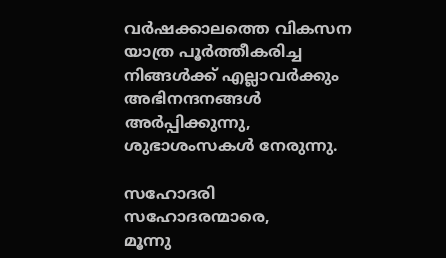വര്‍ഷക്കാലത്തെ വികസന യാത്ര പൂര്‍ത്തീകരിച്ച നിങ്ങള്‍ക്ക് എല്ലാവര്‍ക്കും അഭിനന്ദനങ്ങള്‍ അര്‍പ്പിക്കുന്നു, ശുഭാശംസകള്‍ നേരുന്നു.

സഹോദരി സഹോദരന്മാരെ,
മൂന്നു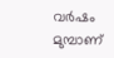വര്‍ഷം മുമ്പാണ്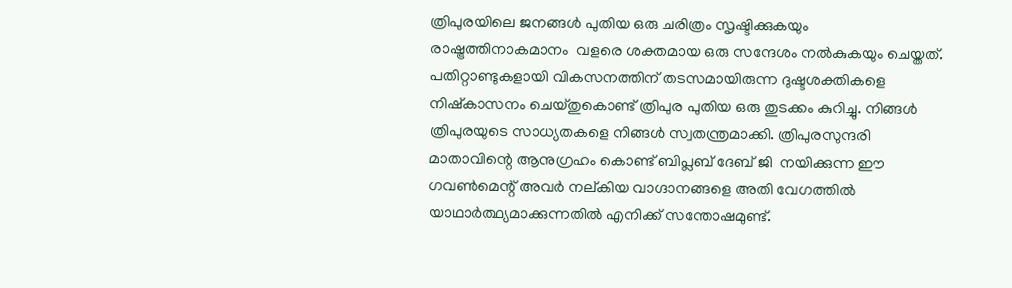ത്രിപുരയിലെ ജനങ്ങള്‍ പുതിയ ഒരു ചരിത്രം സൃഷ്ടിക്കുകയും രാഷ്ട്രത്തിനാകമാനം  വളരെ ശക്തമായ ഒരു സന്ദേശം നല്‍കുകയും ചെയ്തത്. പതിറ്റാണ്ടുകളായി വികസനത്തിന് തടസമായിരുന്ന ദുഷ്ടശക്തികളെ നിഷ്‌കാസനം ചെയ്തുകൊണ്ട് ത്രിപുര പുതിയ ഒരു തുടക്കം കുറിച്ചു. നിങ്ങള്‍ ത്രിപുരയുടെ സാധ്യതകളെ നിങ്ങള്‍ സ്വതന്ത്രമാക്കി. ത്രിപുരസുന്ദരി മാതാവിന്റെ ആനുഗ്രഹം കൊണ്ട് ബിപ്ലബ് ദേബ് ജി  നയിക്കുന്ന ഈ ഗവണ്‍മെന്റ് അവര്‍ നല്കിയ വാഗ്ദാനങ്ങളെ അതി വേഗത്തില്‍ യാഥാര്‍ത്ഥ്യമാക്കുന്നതില്‍ എനിക്ക് സന്തോഷമുണ്ട്.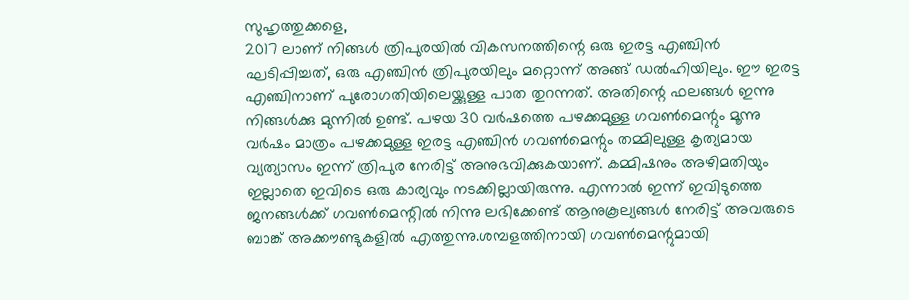സുഹൃത്തുക്കളെ,
2017 ലാണ് നിങ്ങള്‍ ത്രിപുരയില്‍ വികസനത്തിന്റെ ഒരു ഇരട്ട എഞ്ചിന്‍ ഘടിപ്പിച്ചത്, ഒരു എഞ്ചിന്‍ ത്രിപുരയിലും മറ്റൊന്ന് അങ്ങ് ഡല്‍ഹിയിലും. ഈ ഇരട്ട എഞ്ചിനാണ് പുരോഗതിയിലെയ്ക്കുള്ള പാത തുറന്നത്. അതിന്റെ ഫലങ്ങള്‍ ഇന്നു നിങ്ങള്‍ക്കു മുന്നില്‍ ഉണ്ട്. പഴയ 30 വര്‍ഷത്തെ പഴക്കമുള്ള ഗവണ്‍മെന്റും മൂന്നു വര്‍ഷം മാത്രം പഴക്കമുള്ള ഇരട്ട എഞ്ചിന്‍ ഗവണ്‍മെന്റും തമ്മിലുള്ള കൃത്യമായ വ്യത്യാസം ഇന്ന് ത്രിപുര നേരിട്ട് അനുഭവിക്കുകയാണ്. കമ്മിഷനും അഴിമതിയും ഇല്ലാതെ ഇവിടെ ഒരു കാര്യവും നടക്കില്ലായിരുന്നു. എന്നാല്‍ ഇന്ന് ഇവിടുത്തെ ജനങ്ങള്‍ക്ക് ഗവണ്‍മെന്റില്‍ നിന്നു ലഭിക്കേണ്ട് ആനുകൂല്യങ്ങള്‍ നേരിട്ട് അവരുടെ ബാങ്ക് അക്കൗണ്ടുകളില്‍ എത്തുന്നു.ശമ്പളത്തിനായി ഗവണ്‍മെന്റുമായി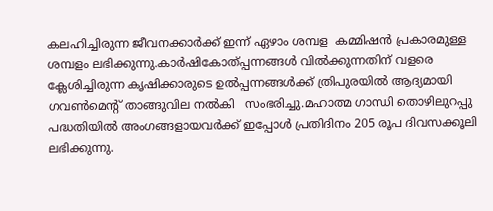കലഹിച്ചിരുന്ന ജീവനക്കാര്‍ക്ക് ഇന്ന് ഏഴാം ശമ്പള  കമ്മിഷന്‍ പ്രകാരമുള്ള ശമ്പളം ലഭിക്കുന്നു.കാര്‍ഷികോത്പ്പന്നങ്ങള്‍ വില്‍ക്കുന്നതിന് വളരെ ക്ലേശിച്ചിരുന്ന കൃഷിക്കാരുടെ ഉല്‍പ്പന്നങ്ങള്‍ക്ക് ത്രിപുരയില്‍ ആദ്യമായി ഗവണ്‍മെന്റ് താങ്ങുവില നൽകി   സംഭരിച്ചു.മഹാത്മ ഗാന്ധി തൊഴിലുറപ്പു പദ്ധതിയില്‍ അംഗങ്ങളായവര്‍ക്ക് ഇപ്പോള്‍ പ്രതിദിനം 205 രൂപ ദിവസക്കൂലി ലഭിക്കുന്നു.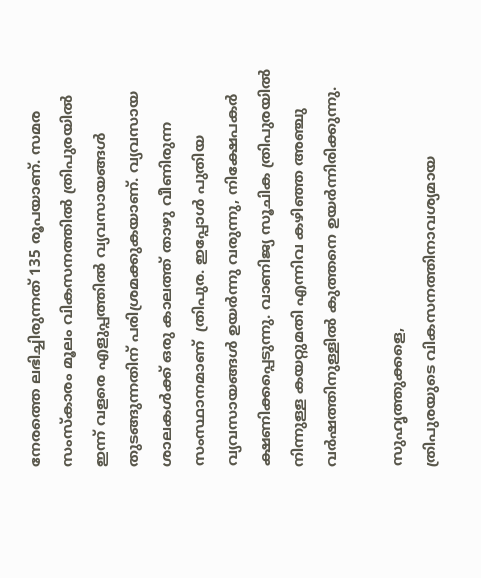നേരത്തെ ലഭിച്ചിരുന്നത് 135 രൂപയാണ്. സമര സംസ്‌കാരം മൂലം വികസനത്തില്‍ ത്രിപുരയില്‍ ഇന്ന് വളരെ എളുപ്പത്തില്‍ വ്യവസായങ്ങള്‍ തുടങ്ങുന്നതിന് പരിശ്രമക്കുകയാണ്. വ്യവസായ ശാലകള്‍ക്ക് ഒരു കാലത്ത് താഴു വീണിരുന്ന സംസ്ഥാനമാണ്  ത്രിപുര. ഇപ്പോള്‍ പുതിയ വ്യവസായങ്ങള്‍ ഉയര്‍ന്നു വരുന്നു, നിക്ഷേപകര്‍ ക്ഷണിക്കപ്പെടുന്നു. വാണിജ്യ സൂചിക ത്രിപുരയില്‍ നിന്നുള്ള കയറ്റുമതി എന്നിവ കഴിഞ്ഞ അഞ്ചു വര്‍ഷത്തിനുള്ളില്‍ കുത്തനെ ഉയര്‍ന്നിരിക്കുന്നു.

സുഹൃത്തുക്കളെ,
ത്രിപുരയുടെ വികസനത്തിനാവശ്യമായ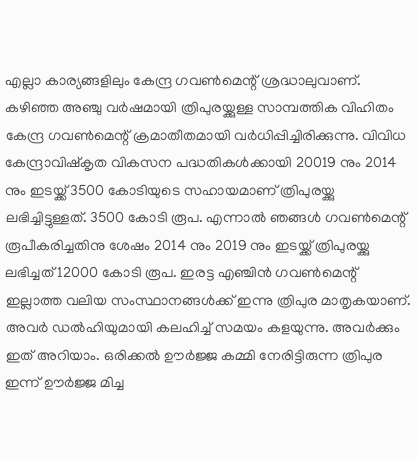എല്ലാ കാര്യങ്ങളിലും കേന്ദ്ര ഗവണ്‍മെന്റ് ശ്രദ്ധാലുവാണ്. കഴിഞ്ഞ അഞ്ചു വര്‍ഷമായി ത്രിപുരയ്ക്കുള്ള സാമ്പത്തിക വിഹിതം കേന്ദ്ര ഗവണ്‍മെന്റ് ക്രമാതീതമായി വര്‍ധിപ്പിച്ചിരിക്കുന്നു. വിവിധ കേന്ദ്രാവിഷ്‌കൃത വികസന പദ്ധതികള്‍ക്കായി 20019 നും 2014 നും ഇടയ്ക്ക് 3500 കോടിയുടെ സഹായമാണ് ത്രിപുരയ്ക്കു ലഭിച്ചിട്ടുള്ളത്. 3500 കോടി രൂപ. എന്നാല്‍ ഞങ്ങള്‍ ഗവണ്‍മെന്റ് രൂപീകരിച്ചതിനു ശേഷം 2014 നും 2019 നും ഇടയ്ക്ക് ത്രിപുരയ്ക്കു ലഭിച്ചത് 12000 കോടി രൂപ. ഇരട്ട എഞ്ചിന്‍ ഗവണ്‍മെന്റ് ഇല്ലാത്ത വലിയ സംസ്ഥാനങ്ങള്‍ക്ക് ഇന്നു ത്രിപുര മാതൃകയാണ്. അവര്‍ ഡല്‍ഹിയുമായി കലഹിച്ച് സമയം കളയുന്നു. അവര്‍ക്കും ഇത് അറിയാം. ഒരിക്കല്‍ ഊര്‍ജ്ജ കമ്മി നേരിട്ടിരുന്ന ത്രിപുര ഇന്ന് ഊര്‍ജ്ജ മിച്ച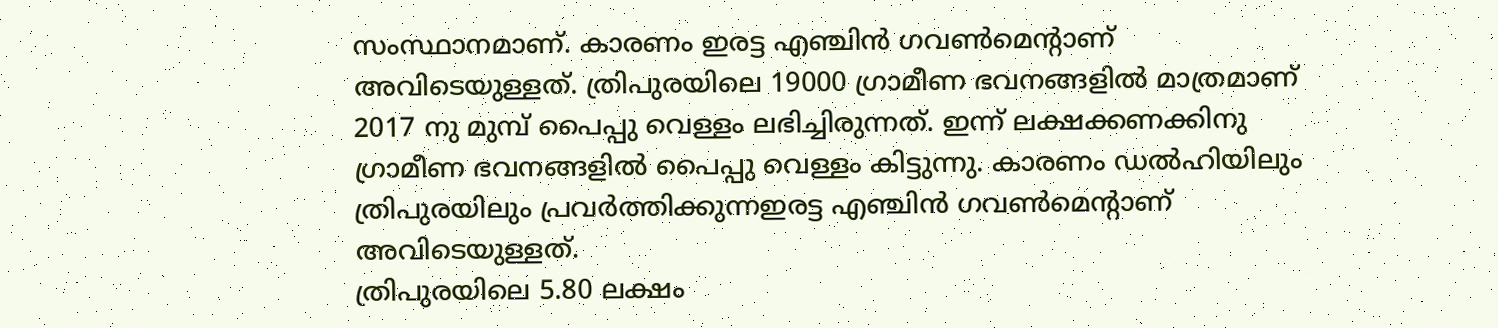സംസ്ഥാനമാണ്. കാരണം ഇരട്ട എഞ്ചിന്‍ ഗവണ്‍മെന്റാണ് അവിടെയുള്ളത്. ത്രിപുരയിലെ 19000 ഗ്രാമീണ ഭവനങ്ങളില്‍ മാത്രമാണ്  2017 നു മുമ്പ് പൈപ്പു വെള്ളം ലഭിച്ചിരുന്നത്. ഇന്ന് ലക്ഷക്കണക്കിനു ഗ്രാമീണ ഭവനങ്ങളില്‍ പൈപ്പു വെള്ളം കിട്ടുന്നു. കാരണം ഡല്‍ഹിയിലും ത്രിപുരയിലും പ്രവര്‍ത്തിക്കുന്നഇരട്ട എഞ്ചിന്‍ ഗവണ്‍മെന്റാണ് അവിടെയുള്ളത്.
ത്രിപുരയിലെ 5.80 ലക്ഷം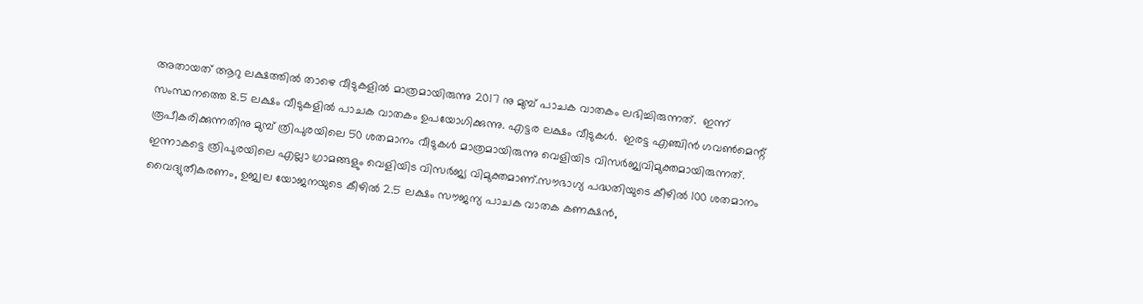അതായത് ആറു ലക്ഷത്തില്‍ താഴെ വീടുകളില്‍ മാത്രമായിരുന്നു 2017 നു മുമ്പ് പാചക വാതകം ലഭിച്ചിരുന്നത്.  ഇന്ന് സംസ്ഥനത്തെ 8.5 ലക്ഷം വീടുകളില്‍ പാചക വാതകം ഉപയോഗിക്കുന്നു. എട്ടര ലക്ഷം വീടുകള്‍.  ഇരട്ട എഞ്ചിന്‍ ഗവണ്‍മെന്റ് രൂപീകരിക്കുന്നതിനു മുമ്പ് ത്രിപുരയിലെ 50 ശതമാനം വീടുകള്‍ മാത്രമായിരുന്നു വെളിയിട വിസര്‍ജ്യവിമുക്തമായിരുന്നത്. ഇന്നാകട്ടെ ത്രിപുരയിലെ എല്ലാ ഗ്രാമങ്ങളും വെളിയിട വിസര്‍ജ്യ വിമുക്തമാണ്.സൗഭാഗ്യ പദ്ധതിയുടെ കീഴില്‍ 100 ശതമാനം വൈദ്യുതീകരണം, ഉജ്വല യോജനയുടെ കീഴില്‍ 2.5 ലക്ഷം സൗജന്യ പാചക വാതക കണക്ഷന്‍,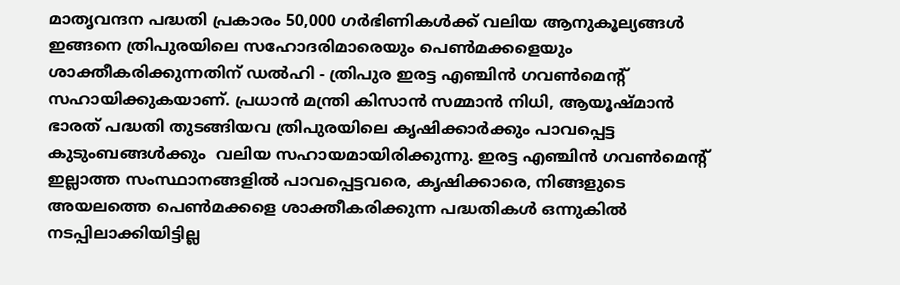മാതൃവന്ദന പദ്ധതി പ്രകാരം 50,000 ഗര്‍ഭിണികള്‍ക്ക് വലിയ ആനുകൂല്യങ്ങള്‍ ഇങ്ങനെ ത്രിപുരയിലെ സഹോദരിമാരെയും പെണ്‍മക്കളെയും ശാക്തീകരിക്കുന്നതിന് ഡല്‍ഹി - ത്രിപുര ഇരട്ട എഞ്ചിന്‍ ഗവണ്‍മെന്റ് സഹായിക്കുകയാണ്. പ്രധാന്‍ മന്ത്രി കിസാന്‍ സമ്മാന്‍ നിധി, ആയൂഷ്മാന്‍ ഭാരത് പദ്ധതി തുടങ്ങിയവ ത്രിപുരയിലെ കൃഷിക്കാര്‍ക്കും പാവപ്പെട്ട കുടുംബങ്ങള്‍ക്കും  വലിയ സഹായമായിരിക്കുന്നു. ഇരട്ട എഞ്ചിന്‍ ഗവണ്‍മെന്റ് ഇല്ലാത്ത സംസ്ഥാനങ്ങളില്‍ പാവപ്പെട്ടവരെ, കൃഷിക്കാരെ, നിങ്ങളുടെ അയലത്തെ പെണ്‍മക്കളെ ശാക്തീകരിക്കുന്ന പദ്ധതികള്‍ ഒന്നുകില്‍ നടപ്പിലാക്കിയിട്ടില്ല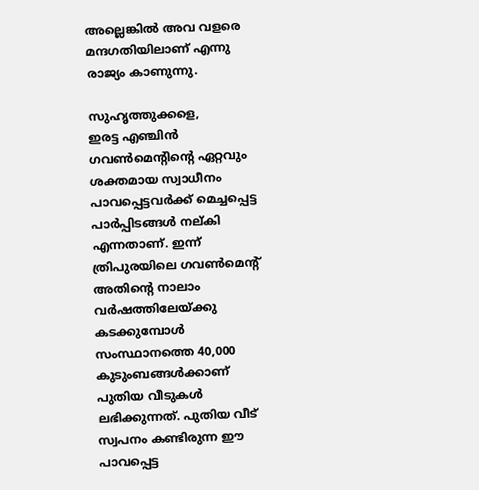അല്ലെങ്കില്‍ അവ വളരെ മന്ദഗതിയിലാണ് എന്നു രാജ്യം കാണുന്നു.

സുഹൃത്തുക്കളെ,
ഇരട്ട എഞ്ചിന്‍ ഗവണ്‍മെന്റിന്റെ ഏറ്റവും ശക്തമായ സ്വാധീനം പാവപ്പെട്ടവര്‍ക്ക് മെച്ചപ്പെട്ട പാര്‍പ്പിടങ്ങള്‍ നല്കി എന്നതാണ്. ഇന്ന് ത്രിപുരയിലെ ഗവണ്‍മെന്റ് അതിന്റെ നാലാം വര്‍ഷത്തിലേയ്ക്കു കടക്കുമ്പോള്‍ സംസ്ഥാനത്തെ 40,000 കുടുംബങ്ങള്‍ക്കാണ് പുതിയ വീടുകള്‍ ലഭിക്കുന്നത്. പുതിയ വീട്  സ്വപനം കണ്ടിരുന്ന ഈ പാവപ്പെട്ട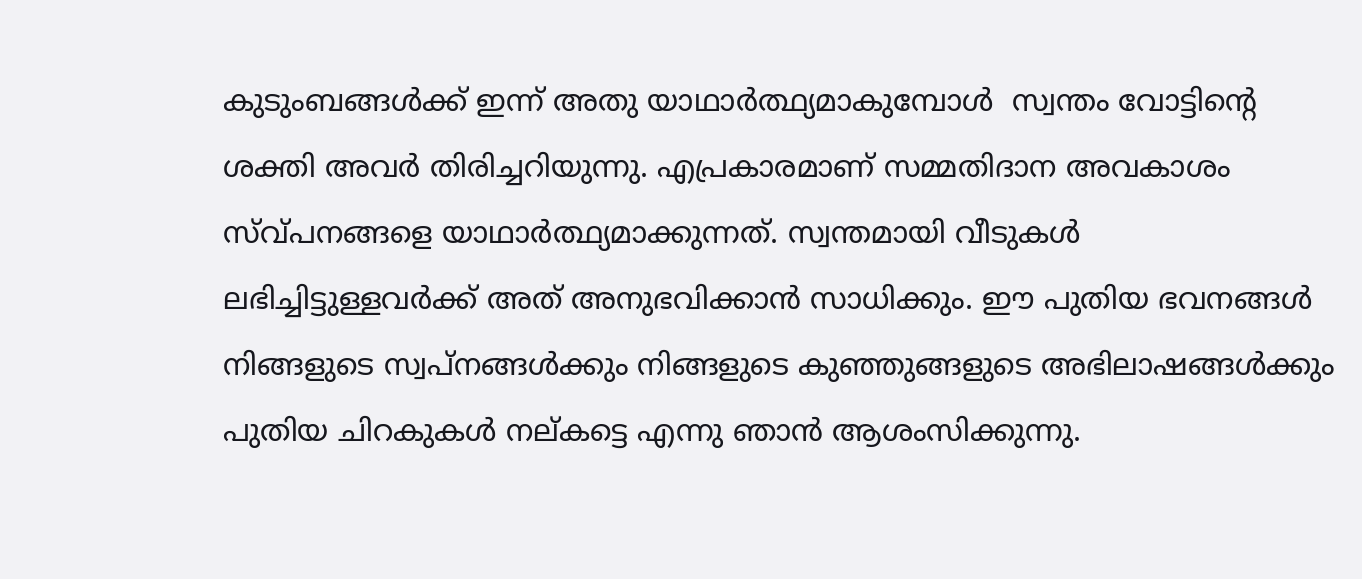കുടുംബങ്ങള്‍ക്ക് ഇന്ന് അതു യാഥാര്‍ത്ഥ്യമാകുമ്പോള്‍  സ്വന്തം വോട്ടിന്റെ ശക്തി അവര്‍ തിരിച്ചറിയുന്നു. എപ്രകാരമാണ് സമ്മതിദാന അവകാശം സ്വ്പനങ്ങളെ യാഥാര്‍ത്ഥ്യമാക്കുന്നത്. സ്വന്തമായി വീടുകള്‍ ലഭിച്ചിട്ടുള്ളവര്‍ക്ക് അത് അനുഭവിക്കാന്‍ സാധിക്കും. ഈ പുതിയ ഭവനങ്ങള്‍ നിങ്ങളുടെ സ്വപ്‌നങ്ങള്‍ക്കും നിങ്ങളുടെ കുഞ്ഞുങ്ങളുടെ അഭിലാഷങ്ങള്‍ക്കും പുതിയ ചിറകുകള്‍ നല്കട്ടെ എന്നു ഞാന്‍ ആശംസിക്കുന്നു.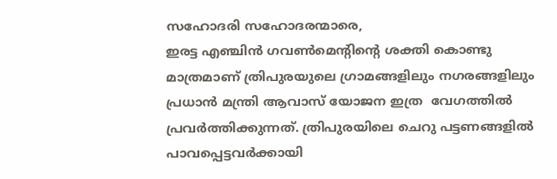സഹോദരി സഹോദരന്മാരെ,
ഇരട്ട എഞ്ചിന്‍ ഗവണ്‍മെന്റിന്റെ ശക്തി കൊണ്ടു മാത്രമാണ് ത്രിപുരയുലെ ഗ്രാമങ്ങളിലും നഗരങ്ങളിലും പ്രധാന്‍ മന്ത്രി ആവാസ് യോജന ഇത്ര  വേഗത്തില്‍ പ്രവര്‍ത്തിക്കുന്നത്. ത്രിപുരയിലെ ചെറു പട്ടണങ്ങളില്‍ പാവപ്പെട്ടവര്‍ക്കായി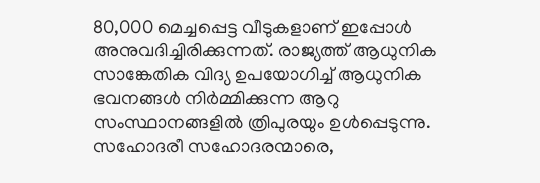80,000 മെച്ചപ്പെട്ട വീടുകളാണ് ഇപ്പോള്‍ അനുവദിച്ചിരിക്കുന്നത്. രാജ്യത്ത് ആധുനിക സാങ്കേതിക വിദ്യ ഉപയോഗിച്ച് ആധുനിക ഭവനങ്ങള്‍ നിര്‍മ്മിക്കുന്ന ആറു സംസ്ഥാനങ്ങളില്‍ ത്രിപുരയും ഉള്‍പ്പെടുന്നു.
സഹോദരീ സഹോദരന്മാരെ,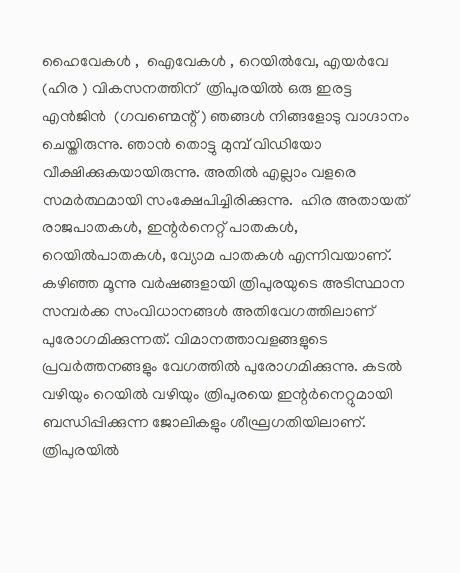ഹൈവേകൾ ,  ഐവേകൾ , റെയിൽവേ, എയർവേ (ഹിര ) വികസനത്തിന്  ത്രിപുരയിൽ ഒരു ഇരട്ട  എൻജിൻ  (ഗവണ്മെന്റ് ) ഞങ്ങള്‍ നിങ്ങളോടു വാഗ്ദാനം ചെയ്തിരുന്നു. ഞാന്‍ തൊട്ടു മുമ്പ് വിഡിയോ വീക്ഷിക്കുകയായിരുന്നു. അതില്‍ എല്ലാം വളരെ സമര്‍ത്ഥമായി സംക്ഷേപിച്ചിരിക്കുന്നു.  ഹിര അതായത് രാജപാതകള്‍, ഇന്റര്‍നെറ്റ് പാതകള്‍, റെയില്‍പാതകള്‍, വ്യോമ പാതകള്‍ എന്നിവയാണ്. കഴിഞ്ഞ മൂന്നു വര്‍ഷങ്ങളായി ത്രിപുരയുടെ അടിസ്ഥാന സമ്പര്‍ക്ക സംവിധാനങ്ങള്‍ അതിവേഗത്തിലാണ് പുരോഗമിക്കുന്നത്. വിമാനത്താവളങ്ങളുടെ പ്രവര്‍ത്തനങ്ങളും വേഗത്തില്‍ പുരോഗമിക്കുന്നു. കടല്‍ വഴിയും റെയില്‍ വഴിയും ത്രിപുരയെ ഇന്റര്‍നെറ്റുമായി ബന്ധിപ്പിക്കുന്ന ജോലികളും ശീഘ്രഗതിയിലാണ്. ത്രിപുരയില്‍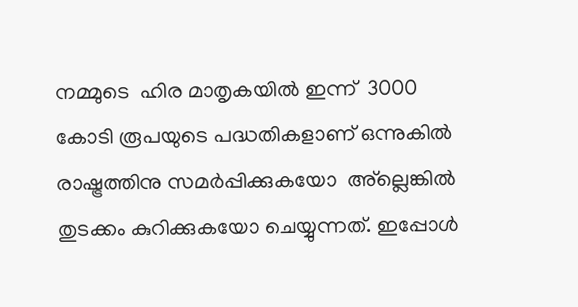നമ്മുടെ  ഹിര മാതൃകയില്‍ ഇന്ന്  3000 കോടി രൂപയുടെ പദ്ധതികളാണ് ഒന്നുകില്‍ രാഷ്ട്രത്തിനു സമര്‍പ്പിക്കുകയോ  അ്‌ല്ലെങ്കില്‍ തുടക്കം കുറിക്കുകയോ ചെയ്യുന്നത്. ഇപ്പോള്‍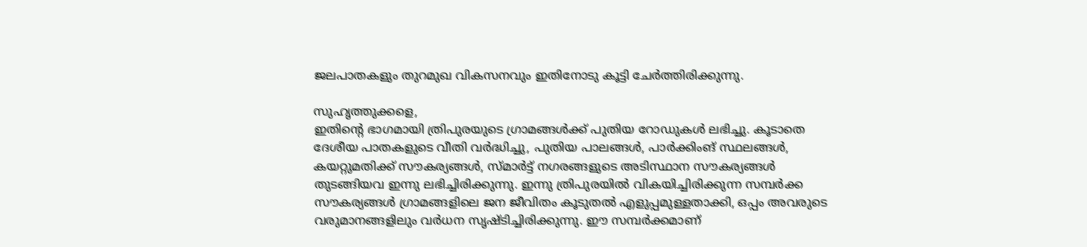ജലപാതകളും തുറമുഖ വികസനവും ഇതിനോടു കൂട്ടി ചേര്‍ത്തിരിക്കുന്നു.

സുഹൃത്തുക്കളെ,
ഇതിന്റെ ഭാഗമായി ത്രിപുരയുടെ ഗ്രാമങ്ങള്‍ക്ക് പുതിയ റോഡുകള്‍ ലഭിച്ചു. കൂടാതെ   ദേശീയ പാതകളുടെ വീതി വര്‍ദ്ധിച്ചു, പുതിയ പാലങ്ങള്‍, പാര്‍ക്കിംങ് സ്ഥലങ്ങള്‍, കയറ്റുമതിക്ക് സൗകര്യങ്ങള്‍, സ്മാര്‍ട്ട് നഗരങ്ങളുടെ അടിസ്ഥാന സൗകര്യങ്ങള്‍ തുടങ്ങിയവ ഇന്നു ലഭിച്ചിരിക്കുന്നു. ഇന്നു ത്രിപുരയില്‍ വികയിച്ചിരിക്കുന്ന സമ്പര്‍ക്ക സൗകര്യങ്ങള്‍ ഗ്രാമങ്ങളിലെ ജന ജീവിതം കൂടുതല്‍ എളുപ്പമുള്ളതാക്കി, ഒപ്പം അവരുടെ വരുമാനങ്ങളിലും വര്‍ധന സൃഷ്ടിച്ചിരിക്കുന്നു. ഈ സമ്പര്‍ക്കമാണ്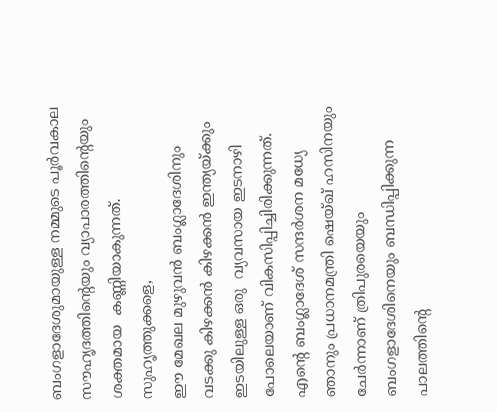ബംഗളാദേശുമായുള്ള നമ്മുടെ പൂര്‍വകാല സൗഹൃദത്തിന്റെയും വ്യാപാരത്തിന്റെയും ശക്തമായ  കണ്ണിയാകുന്നത്.
സുഹൃത്തുക്കളെ,
ഈ മേഖല മുഴുവന്‍ ബംഗ്ലാദേശിനും വടക്കു കിഴക്കന്‍ കിഴക്കന്‍ ഇന്ത്യയ്ക്കും ഇടയിലുള്ള ഒരു  വ്യവസായ ഇടനാഴി പോലെയാണ് വികസിപ്പിച്ചിരിക്കുന്നത്. എന്റെ ബംഗ്ലാദേശ് സന്ദര്‍ശന മധ്യേ ഞാനും പ്രധാനമന്ത്രി ഷെയ്ഖ് ഹസിനയും ചേര്‍ന്നാണ് ത്രിപുരയെയും ബംഗളാദേശിനെയും ബന്ധിപ്പിക്കുന്ന പാലത്തിന്റെ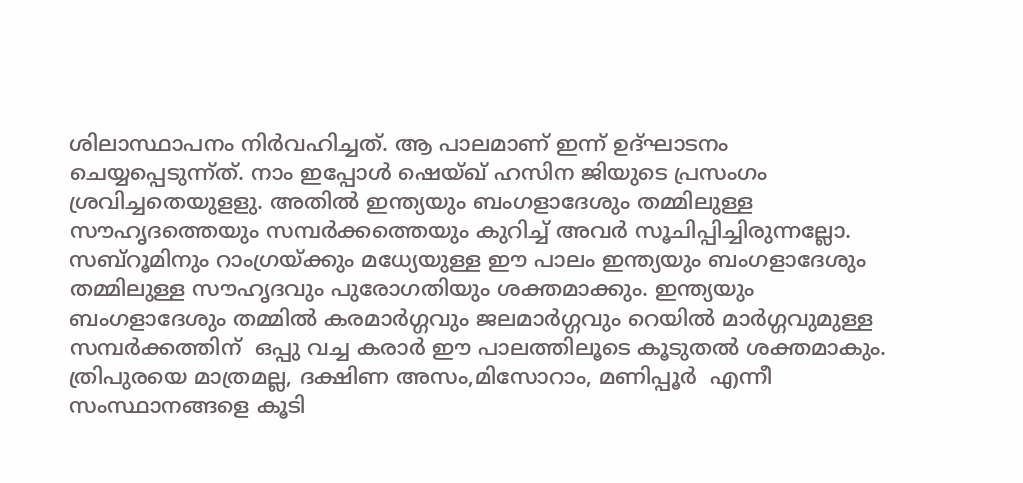ശിലാസ്ഥാപനം നിര്‍വഹിച്ചത്. ആ പാലമാണ് ഇന്ന് ഉദ്ഘാടനം ചെയ്യപ്പെടുന്ന്ത്. നാം ഇപ്പോള്‍ ഷെയ്ഖ് ഹസിന ജിയുടെ പ്രസംഗം ശ്രവിച്ചതെയുളളു. അതില്‍ ഇന്ത്യയും ബംഗളാദേശും തമ്മിലുള്ള സൗഹൃദത്തെയും സമ്പര്‍ക്കത്തെയും കുറിച്ച് അവര്‍ സൂചിപ്പിച്ചിരുന്നല്ലോ. സബ്‌റൂമിനും റാംഗ്രയ്ക്കും മധ്യേയുള്ള ഈ പാലം ഇന്ത്യയും ബംഗളാദേശും തമ്മിലുള്ള സൗഹൃദവും പുരോഗതിയും ശക്തമാക്കും. ഇന്ത്യയും ബംഗളാദേശും തമ്മില്‍ കരമാര്‍ഗ്ഗവും ജലമാര്‍ഗ്ഗവും റെയില്‍ മാര്‍ഗ്ഗവുമുള്ള സമ്പര്‍ക്കത്തിന്  ഒപ്പു വച്ച കരാര്‍ ഈ പാലത്തിലൂടെ കൂടുതല്‍ ശക്തമാകും. ത്രിപുരയെ മാത്രമല്ല, ദക്ഷിണ അസം,മിസോറാം, മണിപ്പൂർ  എന്നീ സംസ്ഥാനങ്ങളെ കൂടി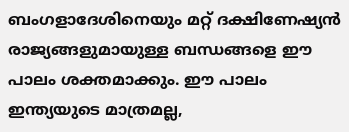ബംഗളാദേശിനെയും മറ്റ് ദക്ഷിണേഷ്യന്‍ രാജ്യങ്ങളുമായുള്ള ബന്ധങ്ങളെ ഈ പാലം ശക്തമാക്കും. ഈ പാലം ഇന്ത്യയുടെ മാത്രമല്ല,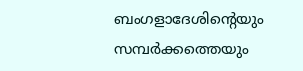ബംഗളാദേശിന്റെയും സമ്പര്‍ക്കത്തെയും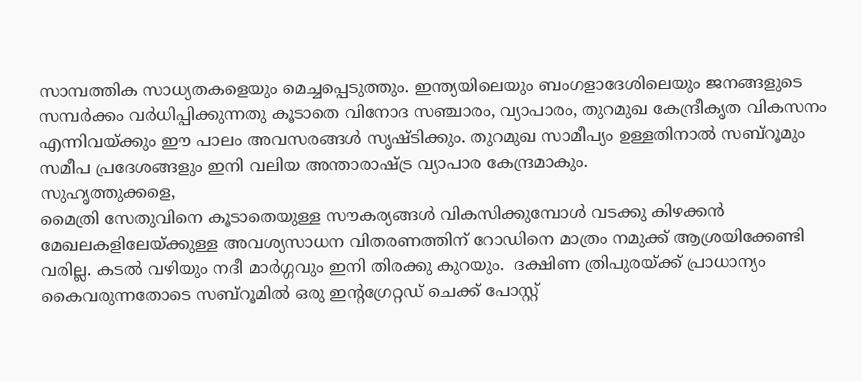സാമ്പത്തിക സാധ്യതകളെയും മെച്ചപ്പെടുത്തും. ഇന്ത്യയിലെയും ബംഗളാദേശിലെയും ജനങ്ങളുടെ സമ്പര്‍ക്കം വര്‍ധിപ്പിക്കുന്നതു കൂടാതെ വിനോദ സഞ്ചാരം, വ്യാപാരം, തുറമുഖ കേന്ദ്രീകൃത വികസനം എന്നിവയ്ക്കും ഈ പാലം അവസരങ്ങള്‍ സൃഷ്ടിക്കും. തുറമുഖ സാമീപ്യം ഉള്ളതിനാല്‍ സബ്‌റൂമും സമീപ പ്രദേശങ്ങളും ഇനി വലിയ അന്താരാഷ്ട്ര വ്യാപാര കേന്ദ്രമാകും.
സുഹൃത്തുക്കളെ,
മൈത്രി സേതുവിനെ കൂടാതെയുള്ള സൗകര്യങ്ങള്‍ വികസിക്കുമ്പോള്‍ വടക്കു കിഴക്കന്‍ മേഖലകളിലേയ്ക്കുള്ള അവശ്യസാധന വിതരണത്തിന് റോഡിനെ മാത്രം നമുക്ക് ആശ്രയിക്കേണ്ടി വരില്ല. കടല്‍ വഴിയും നദീ മാര്‍ഗ്ഗവും ഇനി തിരക്കു കുറയും.  ദക്ഷിണ ത്രിപുരയ്ക്ക് പ്രാധാന്യം കൈവരുന്നതോടെ സബ്‌റൂമില്‍ ഒരു ഇന്റഗ്രേറ്റഡ് ചെക്ക് പോസ്റ്റ്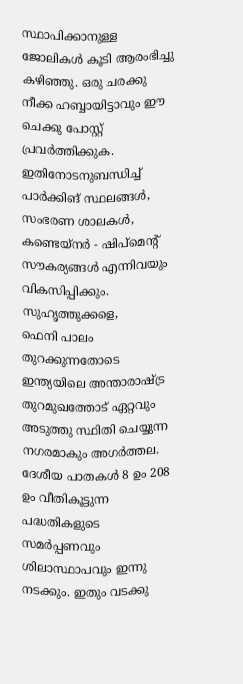സ്ഥാപിക്കാനുള്ള ജോലികള്‍ കൂടി ആരംഭിച്ചു കഴിഞ്ഞു. ഒരു ചരക്കു നീക്ക ഹബ്ബായിട്ടാവും ഈ ചെക്കു പോസ്റ്റ് പ്രവര്‍ത്തിക്കുക. ഇതിനോടനുബന്ധിച്ച് പാര്‍ക്കിങ് സ്ഥലങ്ങള്‍, സംഭരണ ശാലകള്‍, കണ്ടെയ്‌നര്‍ - ഷിപ്‌മെന്റ് സൗകര്യങ്ങള്‍ എന്നിവയും വികസിപ്പിക്കും.
സുഹൃത്തുക്കളെ,
ഫെനി പാലം തുറക്കുന്നതോടെ  ഇന്ത്യയിലെ അന്താരാഷ്ട്ര തുറമുഖത്തോട് ഏറ്റവും അടുത്തു സ്ഥിതി ചെയ്യുന്ന നഗരമാകും അഗര്‍ത്തല. ദേശീയ പാതകള്‍ 8 ഉം 208 ഉം വീതികൂട്ടുന്ന പദ്ധതികളുടെ സമര്‍പ്പണവും ശിലാസ്ഥാപവും ഇന്നു നടക്കും. ഇതും വടക്കു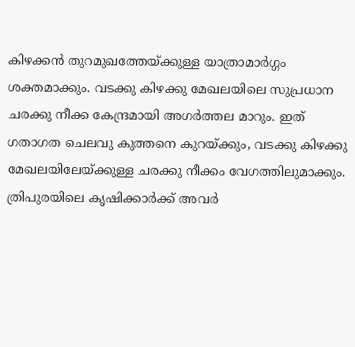കിഴക്കന്‍ തുറമുഖത്തേയ്ക്കുള്ള യാത്രാമാര്‍ഗ്ഗം ശക്തമാക്കും. വടക്കു കിഴക്കു മേഖലയിലെ സുപ്രധാന ചരക്കു നീക്ക കേന്ദ്രമായി അഗര്‍ത്തല മാറും. ഇത് ഗതാഗത ചെലവു കുത്തനെ കുറയ്ക്കും, വടക്കു കിഴക്കു മേഖലയിലേയ്ക്കുള്ള ചരക്കു നീക്കം വേഗത്തിലുമാക്കും. ത്രിപുരയിലെ കൃഷിക്കാര്‍ക്ക് അവര്‍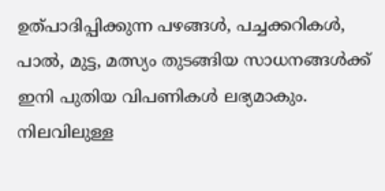ഉത്പാദിപ്പിക്കുന്ന പഴങ്ങള്‍, പച്ചക്കറികള്‍, പാല്‍, മുട്ട, മത്സ്യം തുടങ്ങിയ സാധനങ്ങള്‍ക്ക് ഇനി പുതിയ വിപണികള്‍ ലഭ്യമാകും. നിലവിലുള്ള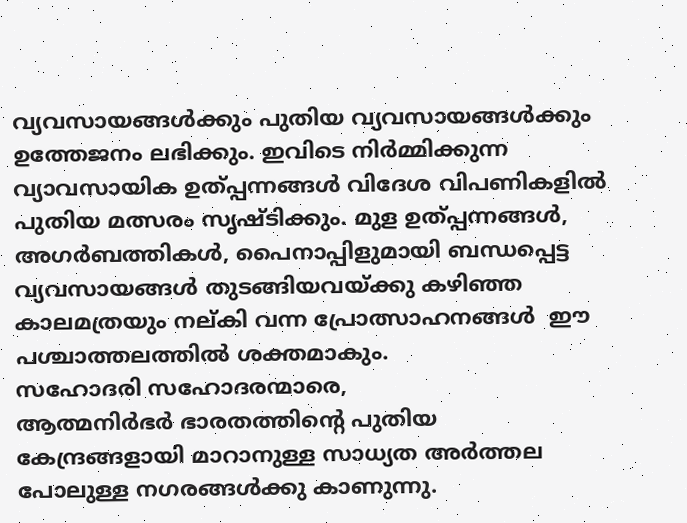വ്യവസായങ്ങള്‍ക്കും പുതിയ വ്യവസായങ്ങള്‍ക്കും ഉത്തേജനം ലഭിക്കും. ഇവിടെ നിര്‍മ്മിക്കുന്ന വ്യാവസായിക ഉത്പ്പന്നങ്ങള്‍ വിദേശ വിപണികളില്‍  പുതിയ മത്സരം സൃഷ്ടിക്കും. മുള ഉത്പ്പന്നങ്ങള്‍, അഗര്‍ബത്തികള്‍, പൈനാപ്പിളുമായി ബന്ധപ്പെട്ട വ്യവസായങ്ങള്‍ തുടങ്ങിയവയ്ക്കു കഴിഞ്ഞ കാലമത്രയും നല്കി വന്ന പ്രോത്സാഹനങ്ങള്‍  ഈ പശ്ചാത്തലത്തില്‍ ശക്തമാകും.
സഹോദരി സഹോദരന്മാരെ,
ആത്മനിര്‍ഭര്‍ ഭാരതത്തിന്റെ പുതിയ കേന്ദ്രങ്ങളായി മാറാനുള്ള സാധ്യത അര്‍ത്തല പോലുള്ള നഗരങ്ങള്‍ക്കു കാണുന്നു.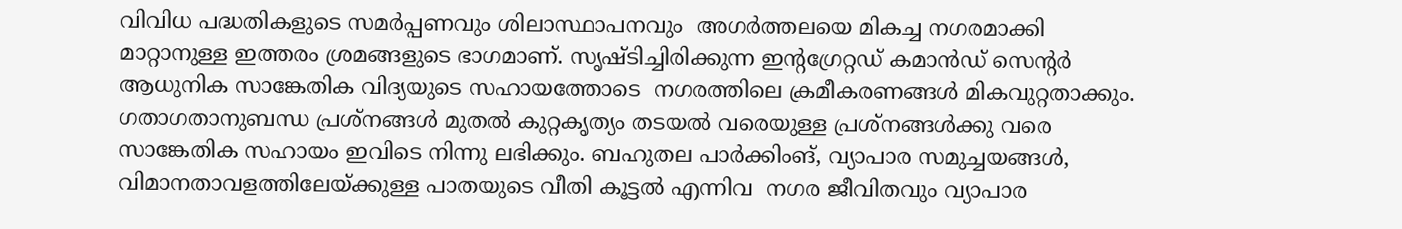വിവിധ പദ്ധതികളുടെ സമര്‍പ്പണവും ശിലാസ്ഥാപനവും  അഗര്‍ത്തലയെ മികച്ച നഗരമാക്കി മാറ്റാനുള്ള ഇത്തരം ശ്രമങ്ങളുടെ ഭാഗമാണ്. സൃഷ്ടിച്ചിരിക്കുന്ന ഇന്റഗ്രേറ്റഡ് കമാന്‍ഡ് സെന്റര്‍ ആധുനിക സാങ്കേതിക വിദ്യയുടെ സഹായത്തോടെ  നഗരത്തിലെ ക്രമീകരണങ്ങള്‍ മികവുറ്റതാക്കും. ഗതാഗതാനുബന്ധ പ്രശ്‌നങ്ങള്‍ മുതല്‍ കുറ്റകൃത്യം തടയല്‍ വരെയുള്ള പ്രശ്‌നങ്ങള്‍ക്കു വരെ സാങ്കേതിക സഹായം ഇവിടെ നിന്നു ലഭിക്കും. ബഹുതല പാര്‍ക്കിംങ്, വ്യാപാര സമുച്ചയങ്ങള്‍, വിമാനതാവളത്തിലേയ്ക്കുള്ള പാതയുടെ വീതി കൂട്ടല്‍ എന്നിവ  നഗര ജീവിതവും വ്യാപാര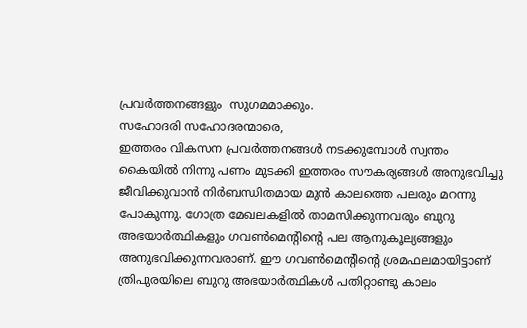പ്രവര്‍ത്തനങ്ങളും  സുഗമമാക്കും.
സഹോദരി സഹോദരന്മാരെ,
ഇത്തരം വികസന പ്രവര്‍ത്തനങ്ങള്‍ നടക്കുമ്പോള്‍ സ്വന്തം കൈയില്‍ നിന്നു പണം മുടക്കി ഇത്തരം സൗകര്യങ്ങള്‍ അനുഭവിച്ചു ജീവിക്കുവാന്‍ നിര്‍ബന്ധിതമായ മുന്‍ കാലത്തെ പലരും മറന്നു പോകുന്നു. ഗോത്ര മേഖലകളില്‍ താമസിക്കുന്നവരും ബുറു അഭയാര്‍ത്ഥികളും ഗവണ്‍മെന്റിന്റെ പല ആനുകൂല്യങ്ങളും അനുഭവിക്കുന്നവരാണ്. ഈ ഗവണ്‍മെന്റിന്റെ ശ്രമഫലമായിട്ടാണ് ത്രിപുരയിലെ ബുറു അഭയാര്‍ത്ഥികള്‍ പതിറ്റാണ്ടു കാലം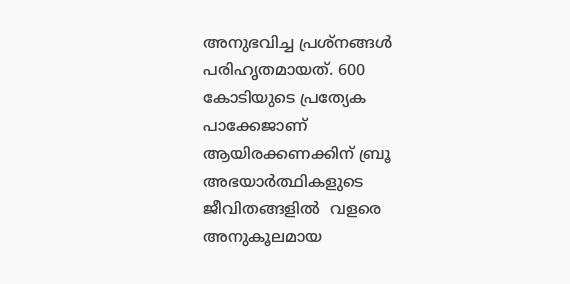അനുഭവിച്ച പ്രശ്‌നങ്ങള്‍ പരിഹൃതമായത്. 600 കോടിയുടെ പ്രത്യേക പാക്കേജാണ് ആയിരക്കണക്കിന് ബ്രൂ  അഭയാര്‍ത്ഥികളുടെ ജീവിതങ്ങളില്‍  വളരെ അനുകൂലമായ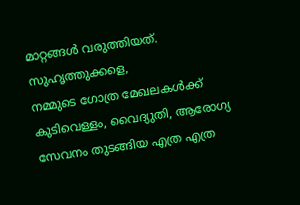മാറ്റങ്ങള്‍ വരുത്തിയത്.
സുഹൃത്തുക്കളെ,
നമ്മുടെ ഗോത്ര മേഖലകള്‍ക്ക് കുടിവെള്ളം, വൈദ്യുതി, ആരോഗ്യ സേവനം തുടങ്ങിയ എത്ര എത്ര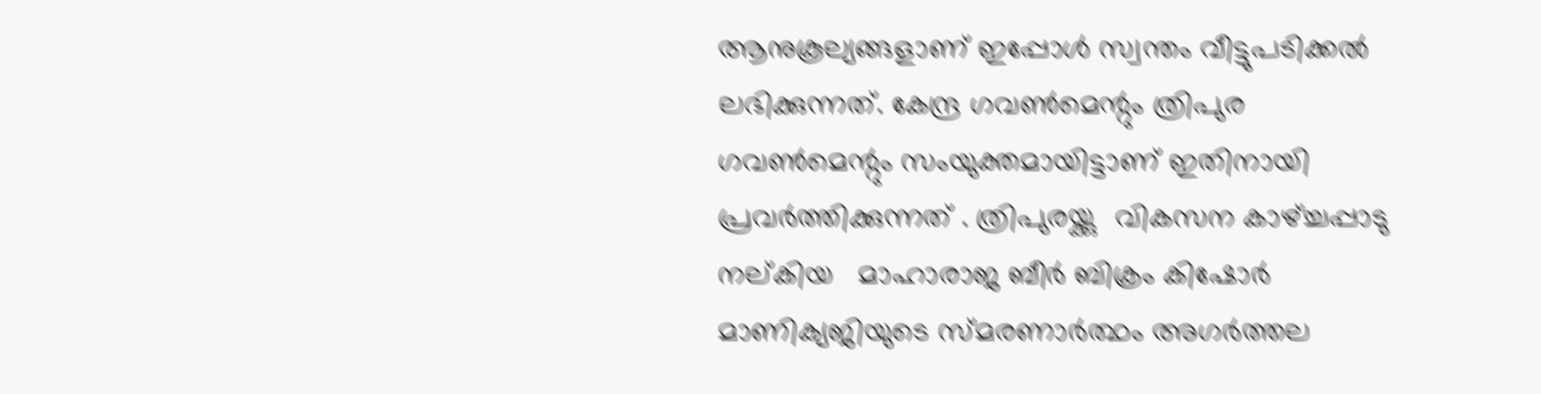ആനുകൂല്യങ്ങളാണ് ഇപ്പോള്‍ സ്വന്തം വീട്ടുപടിക്കല്‍ ലഭിക്കുന്നത്. കേന്ദ്ര ഗവണ്‍മെന്റും ത്രിപുര ഗവണ്‍മെന്റും സംയുക്തമായിട്ടാണ് ഇതിനായി പ്രവര്‍ത്തിക്കുന്നത് . ത്രിപുരയ്ക്കു  വികസന കാഴ്ച്ചപ്പാടു നല്കിയ   മാഹാരാജ ബീര്‍ ബിക്രം കിഷോര്‍ മാണിക്യജിയുടെ സ്മരണാര്‍ത്ഥം അഗര്‍ത്തല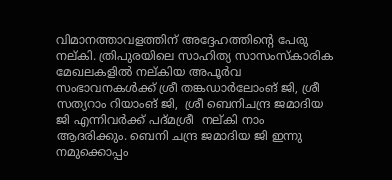വിമാനത്താവളത്തിന് അദ്ദേഹത്തിന്റെ പേരു നല്കി. ത്രിപുരയിലെ സാഹിത്യ സാസംസ്‌കാരിക  മേഖലകളില്‍ നല്കിയ അപൂര്‍വ സംഭാവനകള്‍ക്ക് ശ്രീ തങ്കഡാര്‍ലോംങ് ജി, ശ്രീ സത്യറാം റിയാംങ് ജി,  ശ്രീ ബെനിചന്ദ്ര ജമാദിയ ജി എന്നിവര്‍ക്ക് പദ്‌മശ്രീ  നല്കി നാം ആദരിക്കും. ബെനി ചന്ദ്ര ജമാദിയ ജി ഇന്നു നമുക്കൊപ്പം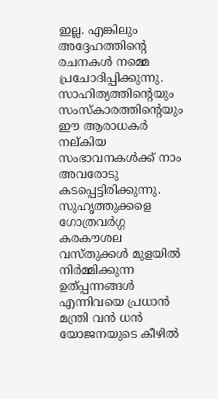ഇല്ല. എങ്കിലും അദ്ദേഹത്തിന്റെ രചനകള്‍ നമ്മെ പ്രചോദിപ്പിക്കുന്നു. സാഹിത്യത്തിന്റെയും സംസ്‌കാരത്തിന്റെയും ഈ ആരാധകര്‍  നല്കിയ സംഭാവനകള്‍ക്ക് നാം അവരോടു കടപ്പെട്ടിരിക്കുന്നു.
സുഹൃത്തുക്കളെ
ഗോത്രവര്‍ഗ്ഗ കരകൗശല വസ്തുക്കള്‍ മുളയില്‍ നിര്‍മ്മിക്കുന്ന ഉത്പ്പന്നങ്ങള്‍ എന്നിവയെ പ്രധാന്‍ മന്ത്രി വന്‍ ധന്‍ യോജനയുടെ കീഴില്‍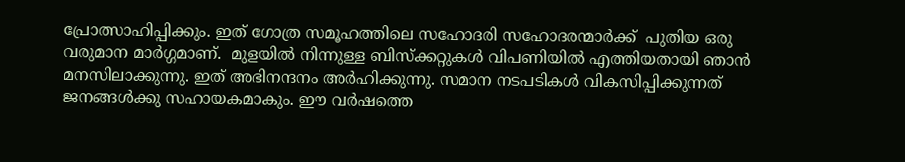പ്രോത്സാഹിപ്പിക്കും. ഇത് ഗോത്ര സമൂഹത്തിലെ സഹോദരി സഹോദരന്മാര്‍ക്ക്  പുതിയ ഒരു വരുമാന മാര്‍ഗ്ഗമാണ്.  മുളയില്‍ നിന്നുള്ള ബിസ്‌ക്കറ്റുകള്‍ വിപണിയില്‍ എത്തിയതായി ഞാന്‍ മനസിലാക്കുന്നു. ഇത് അഭിനന്ദനം അര്‍ഹിക്കുന്നു. സമാന നടപടികള്‍ വികസിപ്പിക്കുന്നത് ജനങ്ങള്‍ക്കു സഹായകമാകും. ഈ വര്‍ഷത്തെ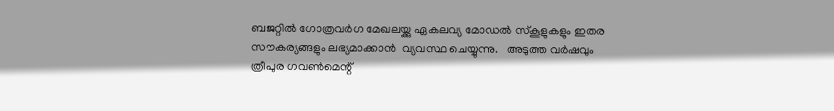ബജറ്റില്‍ ഗോത്രവര്‍ഗ മേഖലയ്ക്കു ഏകലവ്യ മോഡല്‍ സ്‌കൂളുകളും ഇതര സൗകര്യങ്ങളും ലഭ്യമാക്കാന്‍  വ്യവസ്ഥ ചെയ്യുന്നു.   അടുത്ത വര്‍ഷവും ത്രീപുര ഗവണ്‍മെന്റ്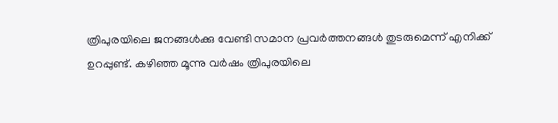ത്രിപുരയിലെ ജനങ്ങള്‍ക്കു വേണ്ടി സമാന പ്രവര്‍ത്തനങ്ങള്‍ തുടരുമെന്ന് എനിക്ക് ഉറപ്പുണ്ട്. കഴിഞ്ഞ മൂന്നു വര്‍ഷം ത്രിപുരയിലെ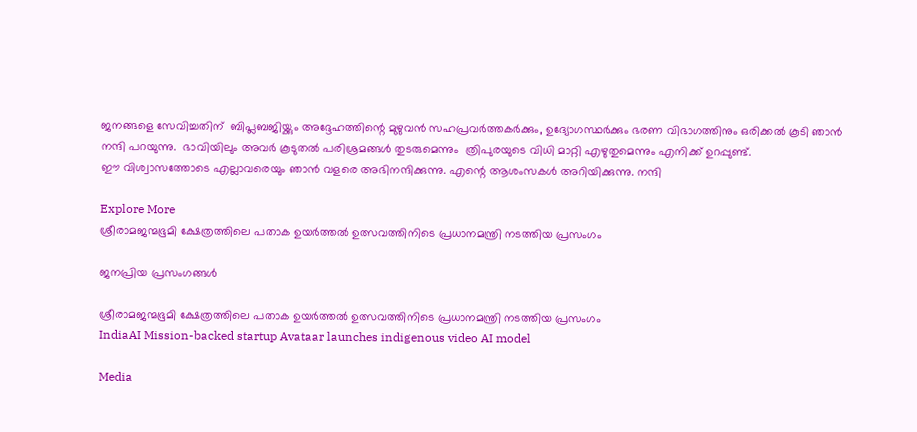ജനങ്ങളെ സേവിച്ചതിന്  ബിപ്ലബജിയ്ക്കും അദ്ദേഹത്തിന്റെ മുഴുവന്‍ സഹപ്രവര്‍ത്തകര്‍ക്കും, ഉദ്യോഗസ്ഥര്‍ക്കും ഭരണ വിഭാഗത്തിനും ഒരിക്കല്‍ കൂടി ഞാന്‍ നന്ദി പറയുന്നു.  ഭാവിയിലും അവര്‍ കൂടുതല്‍ പരിശ്രമങ്ങള്‍ തുടരുമെന്നും  ത്രിപുരയുടെ വിധി മാറ്റി എഴുതുമെന്നും എനിക്ക് ഉറപ്പുണ്ട്.
ഈ വിശ്വാസത്തോടെ എല്ലാവരെയും ഞാന്‍ വളരെ അഭിനന്ദിക്കുന്നു. എന്റെ ആശംസകള്‍ അറിയിക്കുന്നു. നന്ദി

Explore More
ശ്രീരാമജന്മഭൂമി ക്ഷേത്രത്തിലെ പതാക ഉയർത്തൽ ഉത്സവത്തിനിടെ പ്രധാനമന്ത്രി നടത്തിയ പ്രസംഗം

ജനപ്രിയ പ്രസംഗങ്ങൾ

ശ്രീരാമജന്മഭൂമി ക്ഷേത്രത്തിലെ പതാക ഉയർത്തൽ ഉത്സവത്തിനിടെ പ്രധാനമന്ത്രി നടത്തിയ പ്രസംഗം
IndiaAI Mission-backed startup Avataar launches indigenous video AI model

Media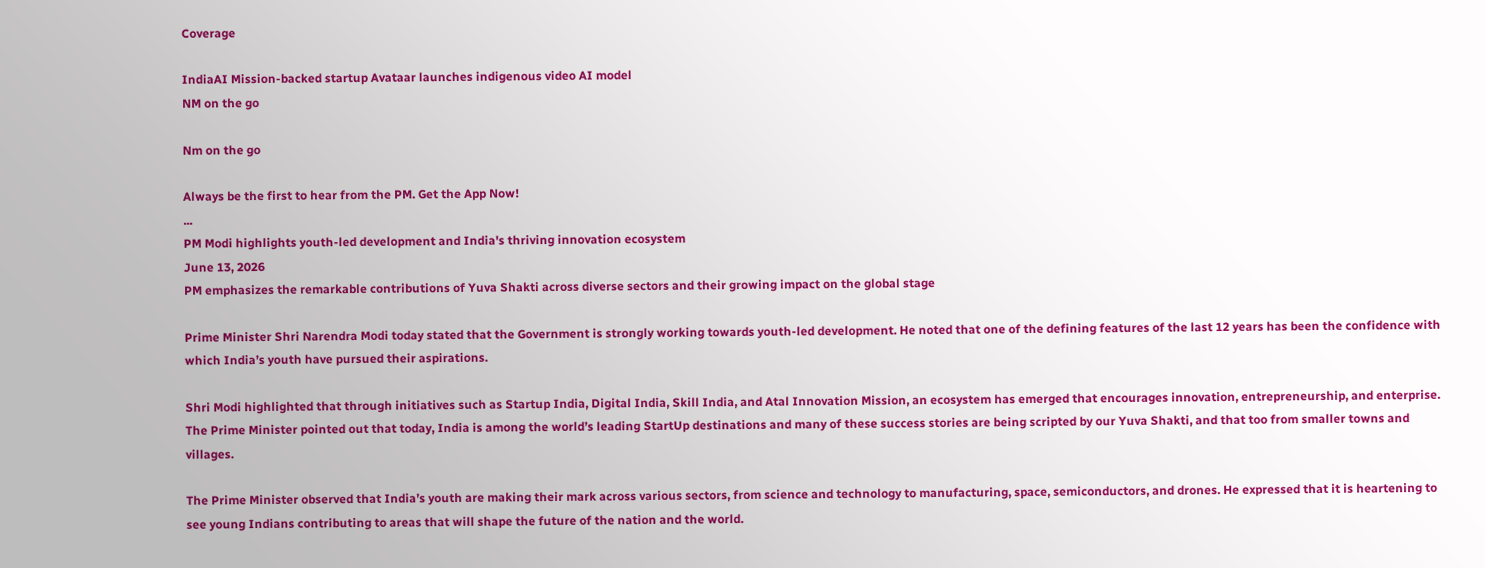Coverage

IndiaAI Mission-backed startup Avataar launches indigenous video AI model
NM on the go

Nm on the go

Always be the first to hear from the PM. Get the App Now!
...
PM Modi highlights youth-led development and India's thriving innovation ecosystem
June 13, 2026
PM emphasizes the remarkable contributions of Yuva Shakti across diverse sectors and their growing impact on the global stage

Prime Minister Shri Narendra Modi today stated that the Government is strongly working towards youth-led development. He noted that one of the defining features of the last 12 years has been the confidence with which India’s youth have pursued their aspirations.

Shri Modi highlighted that through initiatives such as Startup India, Digital India, Skill India, and Atal Innovation Mission, an ecosystem has emerged that encourages innovation, entrepreneurship, and enterprise. The Prime Minister pointed out that today, India is among the world’s leading StartUp destinations and many of these success stories are being scripted by our Yuva Shakti, and that too from smaller towns and villages.

The Prime Minister observed that India’s youth are making their mark across various sectors, from science and technology to manufacturing, space, semiconductors, and drones. He expressed that it is heartening to see young Indians contributing to areas that will shape the future of the nation and the world.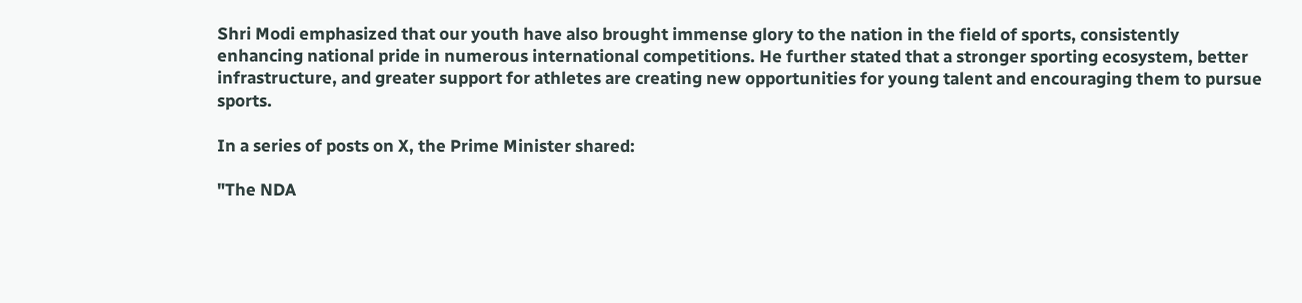Shri Modi emphasized that our youth have also brought immense glory to the nation in the field of sports, consistently enhancing national pride in numerous international competitions. He further stated that a stronger sporting ecosystem, better infrastructure, and greater support for athletes are creating new opportunities for young talent and encouraging them to pursue sports.

In a series of posts on X, the Prime Minister shared:

"The NDA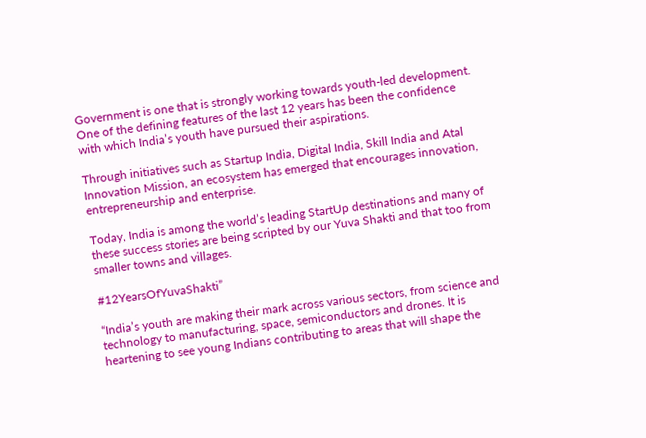Government is one that is strongly working towards youth-led development. One of the defining features of the last 12 years has been the confidence with which India’s youth have pursued their aspirations.

Through initiatives such as Startup India, Digital India, Skill India and Atal Innovation Mission, an ecosystem has emerged that encourages innovation, entrepreneurship and enterprise.

Today, India is among the world’s leading StartUp destinations and many of these success stories are being scripted by our Yuva Shakti and that too from smaller towns and villages.

#12YearsOfYuvaShakti”

“India’s youth are making their mark across various sectors, from science and technology to manufacturing, space, semiconductors and drones. It is heartening to see young Indians contributing to areas that will shape the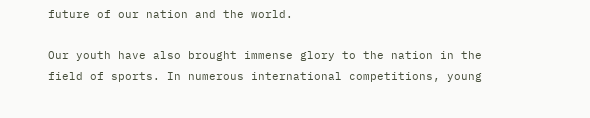future of our nation and the world.

Our youth have also brought immense glory to the nation in the field of sports. In numerous international competitions, young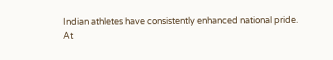Indian athletes have consistently enhanced national pride.
At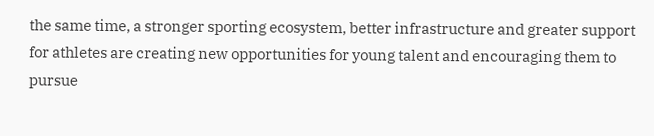the same time, a stronger sporting ecosystem, better infrastructure and greater support for athletes are creating new opportunities for young talent and encouraging them to pursue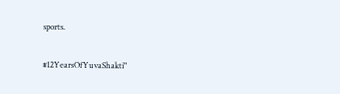sports.

#12YearsOfYuvaShakti"